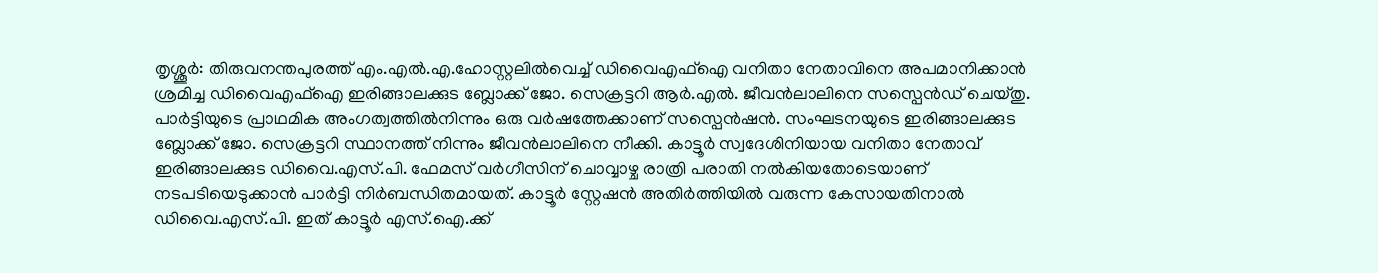തൃശ്ശൂർ: തിരുവനന്തപുരത്ത് എം.എൽ.എ.ഹോസ്റ്റലിൽവെച്ച് ഡിവൈഎഫ്ഐ വനിതാ നേതാവിനെ അപമാനിക്കാൻ ശ്രമിച്ച ഡിവൈഎഫ്ഐ ഇരിങ്ങാലക്കുട ബ്ലോക്ക് ജോ. സെക്രട്ടറി ആർ.എൽ. ജീവൻലാലിനെ സസ്പെൻഡ് ചെയ്തു. പാർട്ടിയുടെ പ്രാഥമിക അംഗത്വത്തിൽനിന്നും ഒരു വർഷത്തേക്കാണ് സസ്പെൻഷൻ. സംഘടനയുടെ ഇരിങ്ങാലക്കുട ബ്ലോക്ക് ജോ. സെക്രട്ടറി സ്ഥാനത്ത് നിന്നും ജീവൻലാലിനെ നീക്കി. കാട്ടൂർ സ്വദേശിനിയായ വനിതാ നേതാവ് ഇരിങ്ങാലക്കുട ഡിവൈ.എസ്.പി. ഫേമസ് വർഗീസിന് ചൊവ്വാഴ്ച രാത്രി പരാതി നൽകിയതോടെയാണ് നടപടിയെടുക്കാൻ പാർട്ടി നിർബന്ധിതമായത്. കാട്ടൂർ സ്റ്റേഷൻ അതിർത്തിയിൽ വരുന്ന കേസായതിനാൽ ഡിവൈ.എസ്.പി. ഇത് കാട്ടൂർ എസ്.ഐ.ക്ക്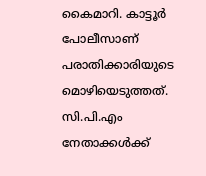കൈമാറി. കാട്ടൂർ പോലീസാണ് പരാതിക്കാരിയുടെ മൊഴിയെടുത്തത്. സി.പി.എം നേതാക്കൾക്ക്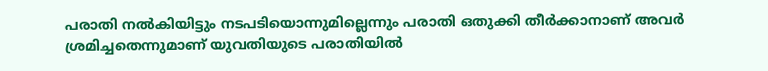പരാതി നൽകിയിട്ടും നടപടിയൊന്നുമില്ലെന്നും പരാതി ഒതുക്കി തീർക്കാനാണ് അവർ ശ്രമിച്ചതെന്നുമാണ് യുവതിയുടെ പരാതിയിൽ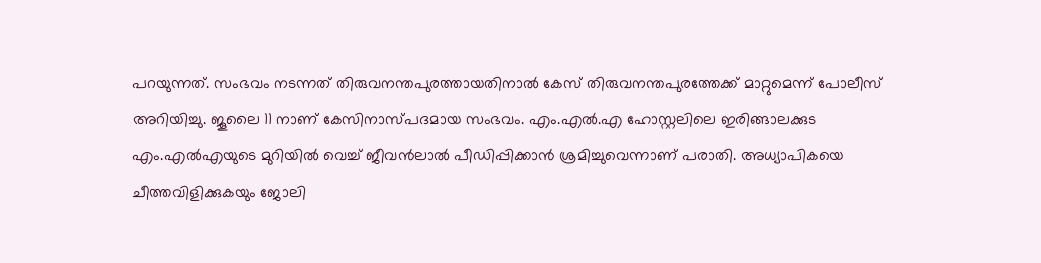പറയുന്നത്. സംഭവം നടന്നത് തിരുവനന്തപുരത്തായതിനാൽ കേസ് തിരുവനന്തപുരത്തേക്ക് മാറ്റുമെന്ന് പോലീസ് അറിയിച്ചു. ജൂലൈ 11 നാണ് കേസിനാസ്പദമായ സംഭവം. എം.എൽ.എ ഹോസ്റ്റലിലെ ഇരിങ്ങാലക്കുട എം.എൽഎയുടെ മുറിയിൽ വെച്ച് ജീവൻലാൽ പീഡിപ്പിക്കാൻ ശ്രമിച്ചുവെന്നാണ് പരാതി. അധ്യാപികയെ ചീത്തവിളിക്കുകയും ജോലി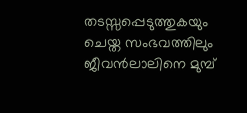തടസ്സപ്പെടുത്തുകയും ചെയ്ത സംഭവത്തിലും ജീവൻലാലിനെ മുമ്പ്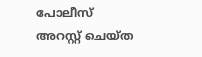പോലീസ് അറസ്റ്റ് ചെയ്ത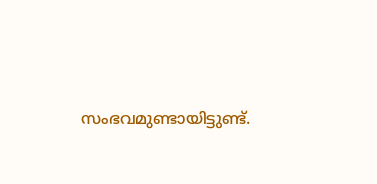സംഭവമുണ്ടായിട്ടുണ്ട്.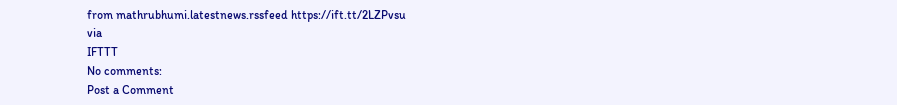from mathrubhumi.latestnews.rssfeed https://ift.tt/2LZPvsu
via
IFTTT
No comments:
Post a Comment